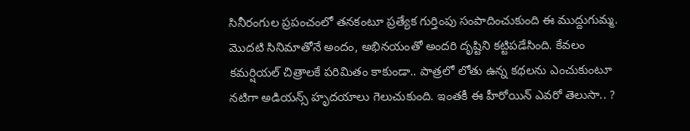సినీరంగుల ప్రపంచంలో తనకంటూ ప్రత్యేక గుర్తింపు సంపాదించుకుంది ఈ ముద్దుగుమ్మ. మొదటి సినిమాతోనే అందం, అభినయంతో అందరి దృష్టిని కట్టిపడేసింది. కేవలం కమర్షియల్ చిత్రాలకే పరిమితం కాకుండా.. పాత్రలో లోతు ఉన్న కథలను ఎంచుకుంటూ నటిగా అడియన్స్ హృదయాలు గెలుచుకుంది. ఇంతకీ ఈ హీరోయిన్ ఎవరో తెలుసా.. ?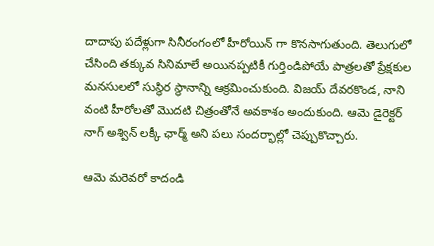దాదాపు పదేళ్లుగా సినీరంగంలో హీరోయిన్ గా కొనసాగుతుంది. తెలుగులో చేసింది తక్కువ సినిమాలే అయినప్పటికీ గుర్తిండిపోయే పాత్రలతో ప్రేక్షకుల మనసులలో సుస్థిర స్థానాన్ని ఆక్రమించుకుంది. విజయ్ దేవరకొండ, నాని వంటి హీరోలతో మొదటి చిత్రంతోనే అవకాశం అందుకుంది. ఆమె డైరెక్టర్ నాగ్ అశ్విన్ లక్కీ ఛార్మ్ అని పలు సందర్భాల్లో చెప్పుకొచ్చారు.

ఆమె మరెవరో కాదండి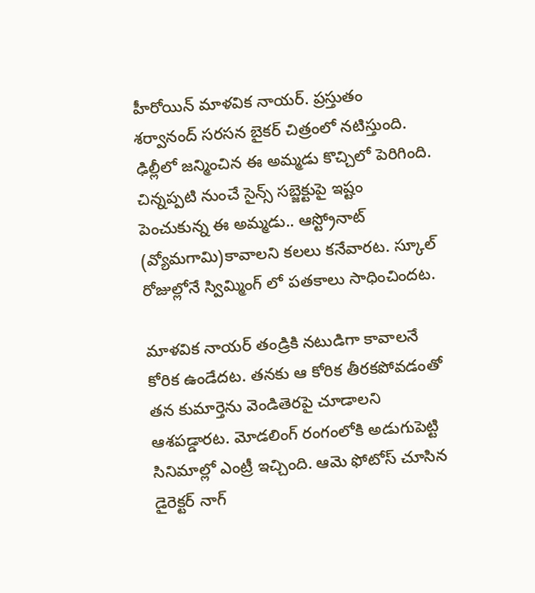హీరోయిన్ మాళవిక నాయర్. ప్రస్తుతం శర్వానంద్ సరసన బైకర్ చిత్రంలో నటిస్తుంది. ఢిల్లీలో జన్మించిన ఈ అమ్మడు కొచ్చిలో పెరిగింది. చిన్నప్పటి నుంచే సైన్స్ సబ్జెక్టుపై ఇష్టం పెంచుకున్న ఈ అమ్మడు.. ఆస్ట్రోనాట్ (వ్యోమగామి)కావాలని కలలు కనేవారట. స్కూల్ రోజుల్లోనే స్విమ్మింగ్ లో పతకాలు సాధించిందట.

మాళవిక నాయర్ తండ్రికి నటుడిగా కావాలనే కోరిక ఉండేదట. తనకు ఆ కోరిక తీరకపోవడంతో తన కుమార్తెను వెండితెరపై చూడాలని ఆశపడ్డారట. మోడలింగ్ రంగంలోకి అడుగుపెట్టి సినిమాల్లో ఎంట్రీ ఇచ్చింది. ఆమె ఫోటోస్ చూసిన డైరెక్టర్ నాగ్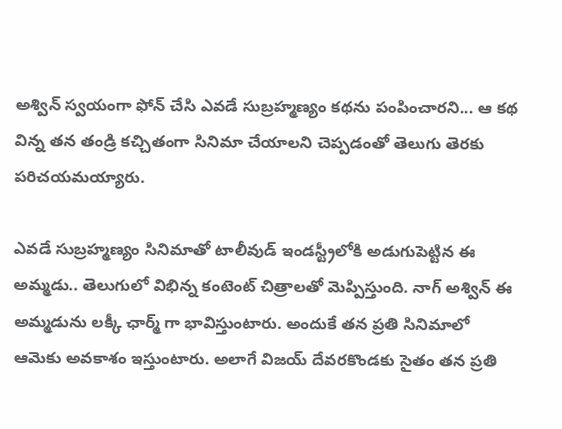అశ్విన్ స్వయంగా ఫోన్ చేసి ఎవడే సుబ్రహ్మణ్యం కథను పంపించారని... ఆ కథ విన్న తన తండ్రి కచ్చితంగా సినిమా చేయాలని చెప్పడంతో తెలుగు తెరకు పరిచయమయ్యారు.

ఎవడే సుబ్రహ్మణ్యం సినిమాతో టాలీవుడ్ ఇండస్ట్రీలోకి అడుగుపెట్టిన ఈ అమ్మడు.. తెలుగులో విభిన్న కంటెంట్ చిత్రాలతో మెప్పిస్తుంది. నాగ్ అశ్విన్ ఈ అమ్మడును లక్కీ ఛార్మ్ గా భావిస్తుంటారు. అందుకే తన ప్రతి సినిమాలో ఆమెకు అవకాశం ఇస్తుంటారు. అలాగే విజయ్ దేవరకొండకు సైతం తన ప్రతి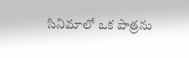సినిమాలో ఒక పాత్రను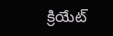క్రియేట్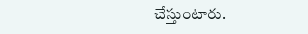చేస్తుంటారు.